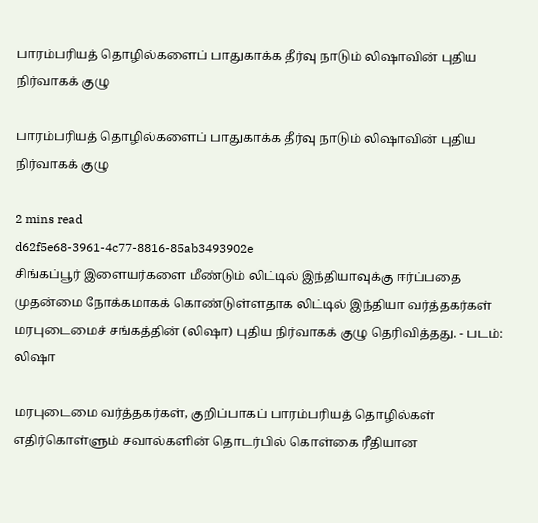பாரம்பரியத் தொழில்களைப் பாதுகாக்க தீர்வு நாடும் லிஷாவின் புதிய நிர்வாகக் குழு

பாரம்பரியத் தொழில்களைப் பாதுகாக்க தீர்வு நாடும் லிஷாவின் புதிய நிர்வாகக் குழு

2 mins read
d62f5e68-3961-4c77-8816-85ab3493902e
சிங்கப்பூர் இளையர்களை மீண்டும் லிட்டில் இந்தியாவுக்கு ஈர்ப்பதை முதன்மை நோக்கமாகக் கொண்டுள்ளதாக லிட்டில் இந்தியா வர்த்தகர்கள் மரபுடைமைச் சங்கத்தின் (லிஷா) புதிய நிர்வாகக் குழு தெரிவித்தது. - படம்: லிஷா

மரபுடைமை வர்த்தகர்கள், குறிப்பாகப் பாரம்பரியத் தொழில்கள் எதிர்கொள்ளும் சவால்களின் தொடர்பில் கொள்கை ரீதியான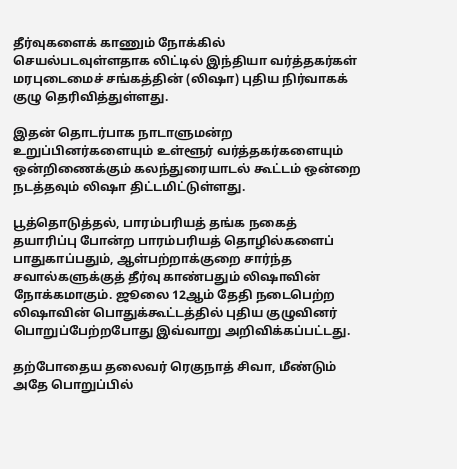தீர்வுகளைக் காணும் நோக்கில் செயல்படவுள்ளதாக லிட்டில் இந்தியா வர்த்தகர்கள் மரபுடைமைச் சங்கத்தின் (லிஷா) புதிய நிர்வாகக் குழு தெரிவித்துள்ளது.

இதன் தொடர்பாக நாடாளுமன்ற உறுப்பினர்களையும் உள்ளூர் வர்த்தகர்களையும் ஒன்றிணைக்கும் கலந்துரையாடல் கூட்டம் ஒன்றை நடத்தவும் லிஷா திட்டமிட்டுள்ளது.

பூத்தொடுத்தல், பாரம்பரியத் தங்க நகைத் தயாரிப்பு போன்ற பாரம்பரியத் தொழில்களைப் பாதுகாப்பதும், ஆள்பற்றாக்குறை சார்ந்த சவால்களுக்குத் தீர்வு காண்பதும் லிஷாவின் நோக்கமாகும். ஜூலை 12ஆம் தேதி நடைபெற்ற லிஷாவின் பொதுக்கூட்டத்தில் புதிய குழுவினர் பொறுப்பேற்றபோது இவ்வாறு அறிவிக்கப்பட்டது.

தற்போதைய தலைவர் ரெகுநாத் சிவா, மீண்டும் அதே பொறுப்பில்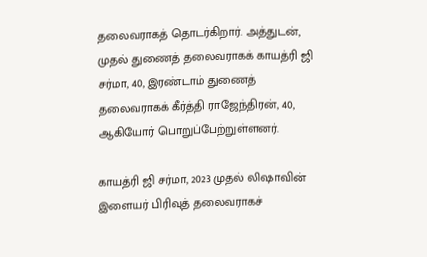தலைவராகத் தொடர்கிறார். அத்துடன், முதல் துணைத் தலைவராகக் காயத்ரி ஜி சர்மா, 40, இரண்டாம் துணைத் தலைவராகக் கீர்த்தி ராஜேந்திரன், 40, ஆகியோர் பொறுப்பேற்றுள்ளனர்.

காயத்ரி ஜி சர்மா, 2023 முதல் லிஷாவின் இளையர் பிரிவுத் தலைவராகச்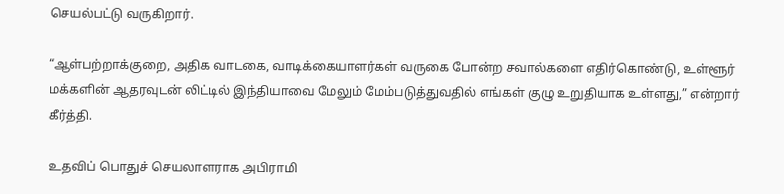செயல்பட்டு வருகிறார்.

“ஆள்பற்றாக்குறை, அதிக வாடகை, வாடிக்கையாளர்கள் வருகை போன்ற சவால்களை எதிர்கொண்டு, உள்ளூர் மக்களின் ஆதரவுடன் லிட்டில் இந்தியாவை மேலும் மேம்படுத்துவதில் எங்கள் குழு உறுதியாக உள்ளது,” என்றார் கீர்த்தி.

உதவிப் பொதுச் செயலாளராக அபிராமி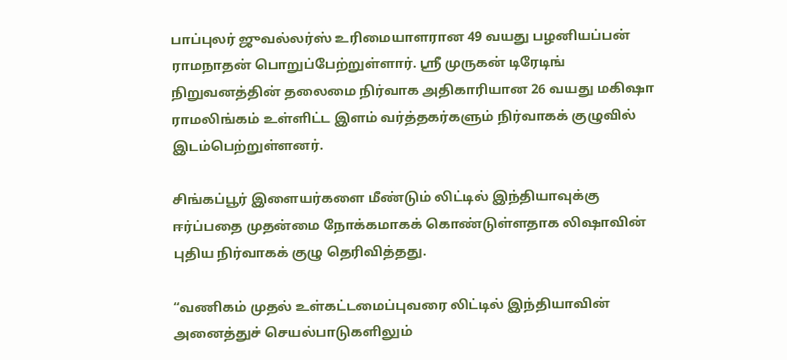பாப்புலர் ஜுவல்லர்ஸ் உரிமையாளரான 49 வயது பழனியப்பன் ராமநாதன் பொறுப்பேற்றுள்ளார். ஸ்ரீ முருகன் டிரேடிங் நிறுவனத்தின் தலைமை நிர்வாக அதிகாரியான 26 வயது மகிஷா ராமலிங்கம் உள்ளிட்ட இளம் வர்த்தகர்களும் நிர்வாகக் குழுவில் இடம்பெற்றுள்ளனர்.

சிங்கப்பூர் இளையர்களை மீண்டும் லிட்டில் இந்தியாவுக்கு ஈர்ப்பதை முதன்மை நோக்கமாகக் கொண்டுள்ளதாக லிஷாவின் புதிய நிர்வாகக் குழு தெரிவித்தது.

“வணிகம் முதல் உள்கட்டமைப்புவரை லிட்டில் இந்தியாவின் அனைத்துச் செயல்பாடுகளிலும்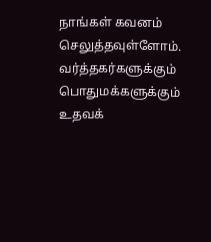நாங்கள் கவனம் செலுத்தவுள்ளோம். வர்த்தகர்களுக்கும் பொதுமக்களுக்கும் உதவக்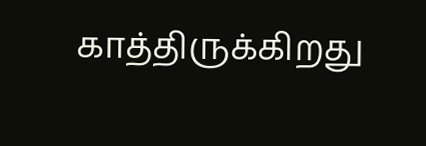காத்திருக்கிறது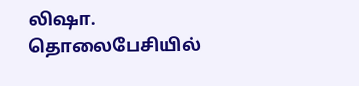லிஷா. தொலைபேசியில்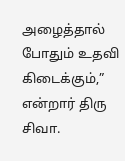அழைத்தால் போதும் உதவி கிடைக்கும்,” என்றார் திரு சிவா.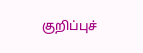குறிப்புச்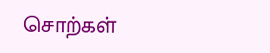சொற்கள்